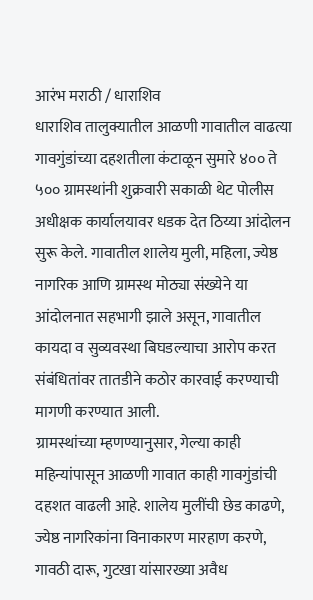आरंभ मराठी / धाराशिव
धाराशिव तालुक्यातील आळणी गावातील वाढत्या गावगुंडांच्या दहशतीला कंटाळून सुमारे ४०० ते ५०० ग्रामस्थांनी शुक्रवारी सकाळी थेट पोलीस अधीक्षक कार्यालयावर धडक देत ठिय्या आंदोलन सुरू केले. गावातील शालेय मुली, महिला, ज्येष्ठ नागरिक आणि ग्रामस्थ मोठ्या संख्येने या आंदोलनात सहभागी झाले असून, गावातील कायदा व सुव्यवस्था बिघडल्याचा आरोप करत संबंधितांवर तातडीने कठोर कारवाई करण्याची मागणी करण्यात आली.
ग्रामस्थांच्या म्हणण्यानुसार, गेल्या काही महिन्यांपासून आळणी गावात काही गावगुंडांची दहशत वाढली आहे. शालेय मुलींची छेड काढणे, ज्येष्ठ नागरिकांना विनाकारण मारहाण करणे, गावठी दारू, गुटखा यांसारख्या अवैध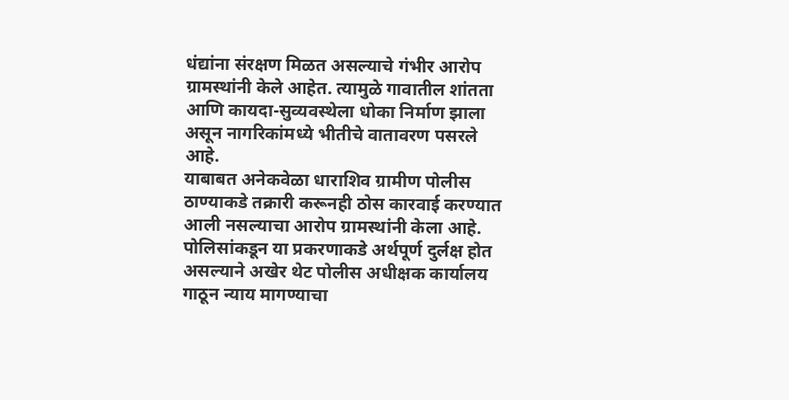धंद्यांना संरक्षण मिळत असल्याचे गंभीर आरोप ग्रामस्थांनी केले आहेत. त्यामुळे गावातील शांतता आणि कायदा-सुव्यवस्थेला धोका निर्माण झाला असून नागरिकांमध्ये भीतीचे वातावरण पसरले आहे.
याबाबत अनेकवेळा धाराशिव ग्रामीण पोलीस ठाण्याकडे तक्रारी करूनही ठोस कारवाई करण्यात आली नसल्याचा आरोप ग्रामस्थांनी केला आहे. पोलिसांकडून या प्रकरणाकडे अर्थपूर्ण दुर्लक्ष होत असल्याने अखेर थेट पोलीस अधीक्षक कार्यालय गाठून न्याय मागण्याचा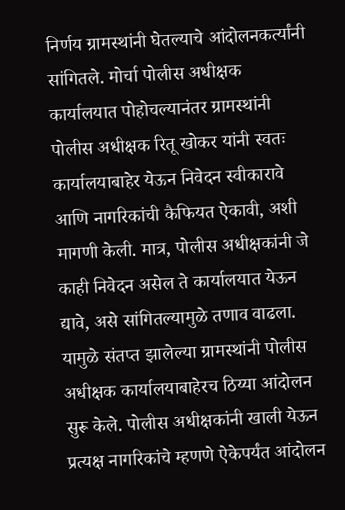निर्णय ग्रामस्थांनी घेतल्याचे आंदोलनकर्त्यांनी सांगितले. मोर्चा पोलीस अधीक्षक कार्यालयात पोहोचल्यानंतर ग्रामस्थांनी पोलीस अधीक्षक रितू खोकर यांनी स्वतः कार्यालयाबाहेर येऊन निवेदन स्वीकारावे आणि नागरिकांची कैफियत ऐकावी, अशी मागणी केली. मात्र, पोलीस अधीक्षकांनी जे काही निवेदन असेल ते कार्यालयात येऊन द्यावे, असे सांगितल्यामुळे तणाव वाढला.
यामुळे संतप्त झालेल्या ग्रामस्थांनी पोलीस अधीक्षक कार्यालयाबाहेरच ठिय्या आंदोलन सुरू केले. पोलीस अधीक्षकांनी खाली येऊन प्रत्यक्ष नागरिकांचे म्हणणे ऐकेपर्यंत आंदोलन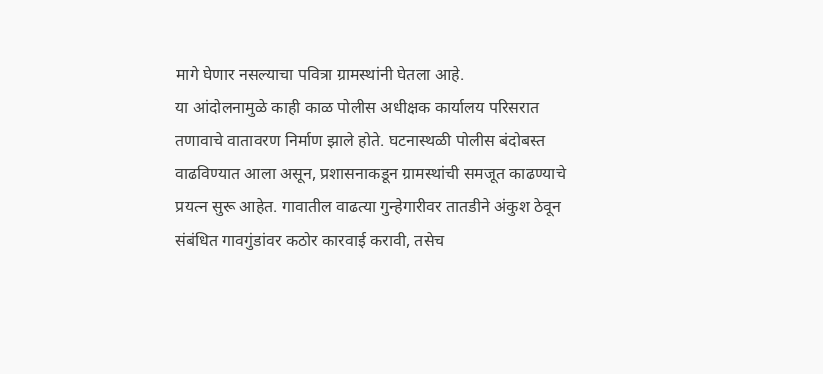मागे घेणार नसल्याचा पवित्रा ग्रामस्थांनी घेतला आहे.
या आंदोलनामुळे काही काळ पोलीस अधीक्षक कार्यालय परिसरात तणावाचे वातावरण निर्माण झाले होते. घटनास्थळी पोलीस बंदोबस्त वाढविण्यात आला असून, प्रशासनाकडून ग्रामस्थांची समजूत काढण्याचे प्रयत्न सुरू आहेत. गावातील वाढत्या गुन्हेगारीवर तातडीने अंकुश ठेवून संबंधित गावगुंडांवर कठोर कारवाई करावी, तसेच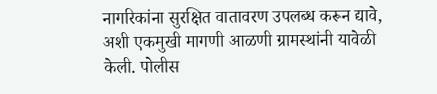नागरिकांना सुरक्षित वातावरण उपलब्ध करून द्यावे, अशी एकमुखी मागणी आळणी ग्रामस्थांनी यावेळी केली. पोलीस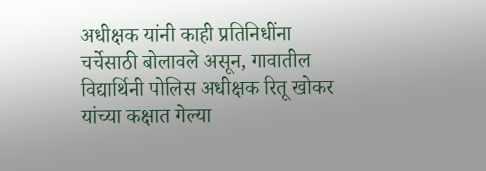अधीक्षक यांनी काही प्रतिनिधींना चर्चेसाठी बोलावले असून, गावातील विद्यार्थिनी पोलिस अधीक्षक रितू खोकर यांच्या कक्षात गेल्या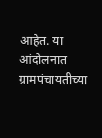आहेत. या आंदोलनात ग्रामपंचायतीच्या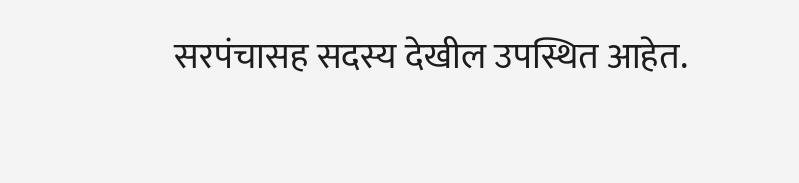सरपंचासह सदस्य देखील उपस्थित आहेत.